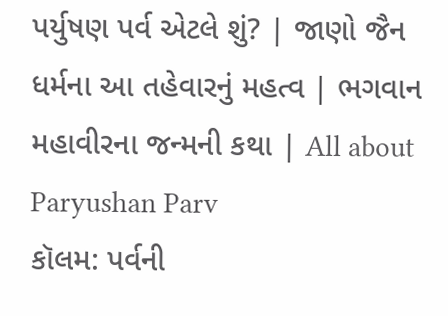પર્યુષણ પર્વ એટલે શું? | જાણો જૈન ધર્મના આ તહેવારનું મહત્વ | ભગવાન મહાવીરના જન્મની કથા | All about Paryushan Parv
કૉલમ: પર્વની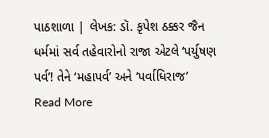પાઠશાળા | લેખક: ડૉ. કૃપેશ ઠક્કર જૈન ધર્મમાં સર્વ તહેવારોનો રાજા એટલે ‘પર્યુષણ પર્વ’! તેને ‘મહાપર્વ’ અને ‘પર્વાધિરાજ’
Read More